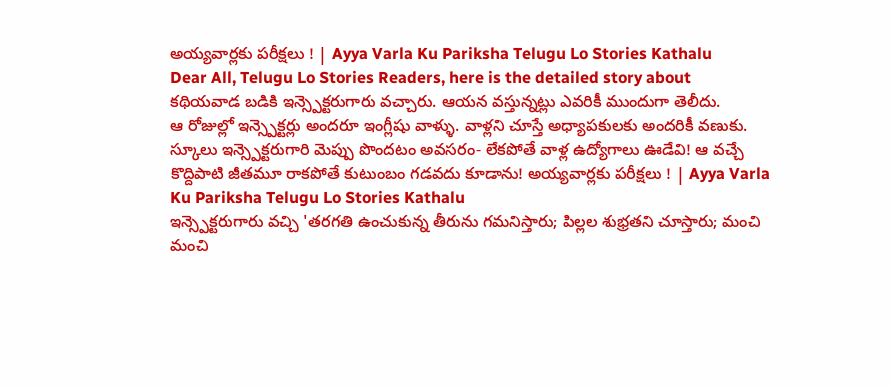అయ్యవార్లకు పరీక్షలు ! | Ayya Varla Ku Pariksha Telugu Lo Stories Kathalu
Dear All, Telugu Lo Stories Readers, here is the detailed story about
కథియవాడ బడికి ఇన్స్పెక్టరుగారు వచ్చారు. ఆయన వస్తున్నట్లు ఎవరికీ ముందుగా తెలీదు.
ఆ రోజుల్లో ఇన్స్పెక్టర్లు అందరూ ఇంగ్లీషు వాళ్ళు. వాళ్లని చూస్తే అధ్యాపకులకు అందరికీ వణుకు. స్కూలు ఇన్స్పెక్టరుగారి మెప్పు పొందటం అవసరం- లేకపోతే వాళ్ల ఉద్యోగాలు ఊడేవి! ఆ వచ్చే కొద్దిపాటి జీతమూ రాకపోతే కుటుంబం గడవదు కూడాను! అయ్యవార్లకు పరీక్షలు ! | Ayya Varla Ku Pariksha Telugu Lo Stories Kathalu
ఇన్స్పెక్టరుగారు వచ్చి 'తరగతి ఉంచుకున్న తీరును గమనిస్తారు; పిల్లల శుభ్రతని చూస్తారు; మంచి మంచి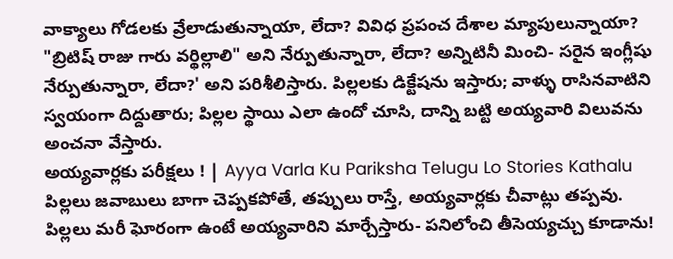వాక్యాలు గోడలకు వ్రేలాడుతున్నాయా, లేదా? వివిధ ప్రపంచ దేశాల మ్యాపులున్నాయా? "బ్రిటిష్ రాజు గారు వర్థిల్లాలి" అని నేర్పుతున్నారా, లేదా? అన్నిటినీ మించి- సరైన ఇంగ్లీషు నేర్పుతున్నారా, లేదా?' అని పరిశీలిస్తారు. పిల్లలకు డిక్టేషను ఇస్తారు; వాళ్ళు రాసినవాటిని స్వయంగా దిద్దుతారు; పిల్లల స్థాయి ఎలా ఉందో చూసి, దాన్ని బట్టి అయ్యవారి విలువను అంచనా వేస్తారు.
అయ్యవార్లకు పరీక్షలు ! | Ayya Varla Ku Pariksha Telugu Lo Stories Kathalu
పిల్లలు జవాబులు బాగా చెప్పకపోతే, తప్పులు రాస్తే, అయ్యవార్లకు చీవాట్లు తప్పవు. పిల్లలు మరీ ఘోరంగా ఉంటే అయ్యవారిని మార్చేస్తారు- పనిలోంచి తీసెయ్యచ్చు కూడాను!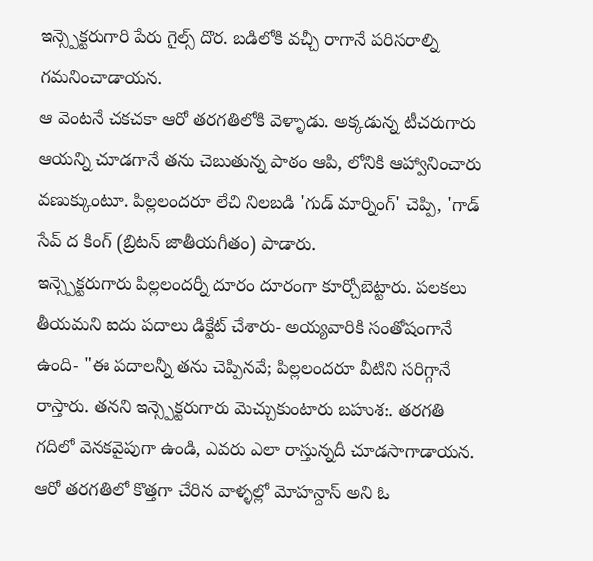ఇన్స్పెక్టరుగారి పేరు గైల్స్ దొర. బడిలోకి వచ్చీ రాగానే పరిసరాల్ని గమనించాడాయన.
ఆ వెంటనే చకచకా ఆరో తరగతిలోకి వెళ్ళాడు. అక్కడున్న టీచరుగారు ఆయన్ని చూడగానే తను చెబుతున్న పాఠం ఆపి, లోనికి ఆహ్వానించారు వణుక్కుంటూ. పిల్లలందరూ లేచి నిలబడి 'గుడ్ మార్నింగ్' చెప్పి, 'గాడ్ సేవ్ ద కింగ్ (బ్రిటన్ జాతీయగీతం) పాడారు.
ఇన్స్పెక్టరుగారు పిల్లలందర్నీ దూరం దూరంగా కూర్చోబెట్టారు. పలకలు తీయమని ఐదు పదాలు డిక్టేట్ చేశారు- అయ్యవారికి సంతోషంగానే ఉంది- "ఈ పదాలన్నీ తను చెప్పినవే; పిల్లలందరూ వీటిని సరిగ్గానే రాస్తారు. తనని ఇన్స్పెక్టరుగారు మెచ్చుకుంటారు బహుశ:. తరగతి గదిలో వెనకవైపుగా ఉండి, ఎవరు ఎలా రాస్తున్నదీ చూడసాగాడాయన.
ఆరో తరగతిలో కొత్తగా చేరిన వాళ్ళల్లో మోహన్దాస్ అని ఓ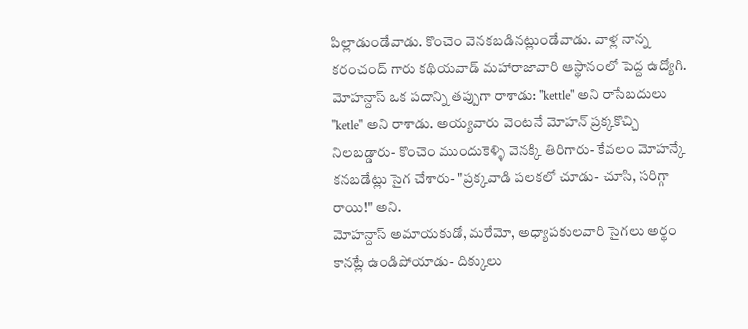పిల్లాడుండేవాడు. కొంచెం వెనకబడినట్లుండేవాడు. వాళ్ల నాన్న కరంచంద్ గారు కథియవాడ్ మహారాజావారి ఆస్థానంలో పెద్ద ఉద్యోగి. మోహన్దాస్ ఒక పదాన్ని తప్పుగా రాశాడు: "kettle" అని రాసేబదులు "ketle" అని రాశాడు. అయ్యవారు వెంటనే మోహన్ ప్రక్కకొచ్చి నిలబడ్డారు- కొంచెం ముందుకెళ్ళి వెనక్కి తిరిగారు- కేవలం మోహన్కే కనబడేట్లు సైగ చేశారు- "ప్రక్కవాడి పలకలో చూడు- చూసి, సరిగ్గా రాయి!" అని.
మోహన్దాస్ అమాయకుడో, మరేమో, అధ్యాపకులవారి సైగలు అర్థం కానట్లే ఉండిపోయాడు- దిక్కులు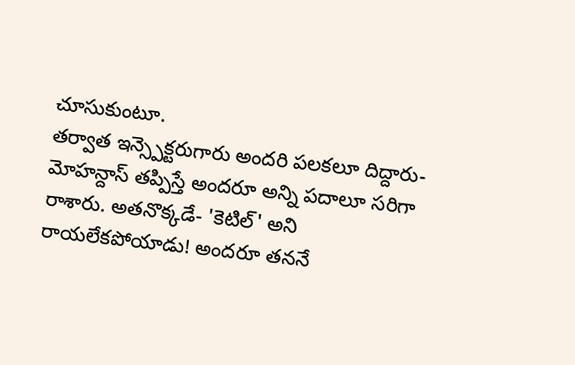చూసుకుంటూ.
తర్వాత ఇన్స్పెక్టరుగారు అందరి పలకలూ దిద్దారు- మోహన్దాస్ తప్పిస్తే అందరూ అన్ని పదాలూ సరిగా రాశారు. అతనొక్కడే- 'కెటిల్' అని రాయలేకపోయాడు! అందరూ తననే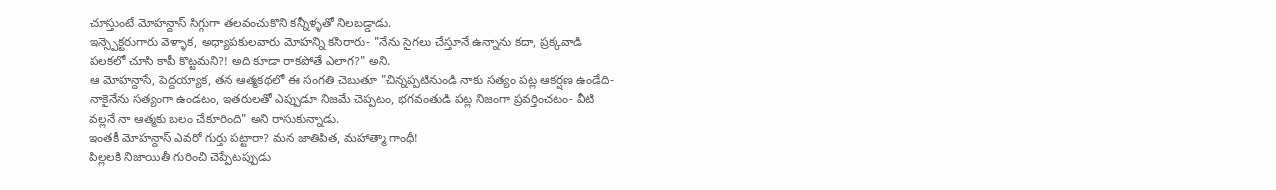చూస్తుంటే మోహన్దాస్ సిగ్గుగా తలవంచుకొని కన్నీళ్ళతో నిలబడ్డాడు.
ఇన్స్పెక్టరుగారు వెళ్ళాక, అధ్యాపకులవారు మోహన్ని కసిరారు- "నేను సైగలు చేస్తూనే ఉన్నాను కదా, ప్రక్కవాడి పలకలో చూసి కాపీ కొట్టమని?! అది కూడా రాకపోతే ఎలాగ?" అని.
ఆ మోహన్దాసే, పెద్దయ్యాక, తన ఆత్మకథలో ఈ సంగతి చెబుతూ "చిన్నప్పటినుండి నాకు సత్యం పట్ల ఆకర్షణ ఉండేది- నాకైనేను సత్యంగా ఉండటం, ఇతరులతో ఎప్పుడూ నిజమే చెప్పటం, భగవంతుడి పట్ల నిజంగా ప్రవర్తించటం- వీటి వల్లనే నా ఆత్మకు బలం చేకూరింది" అని రాసుకున్నాడు.
ఇంతకీ మోహన్దాస్ ఎవరో గుర్తు పట్టారా? మన జాతిపిత, మహాత్మా గాంధీ!
పిల్లలకి నిజాయితీ గురించి చెప్పేటప్పుడు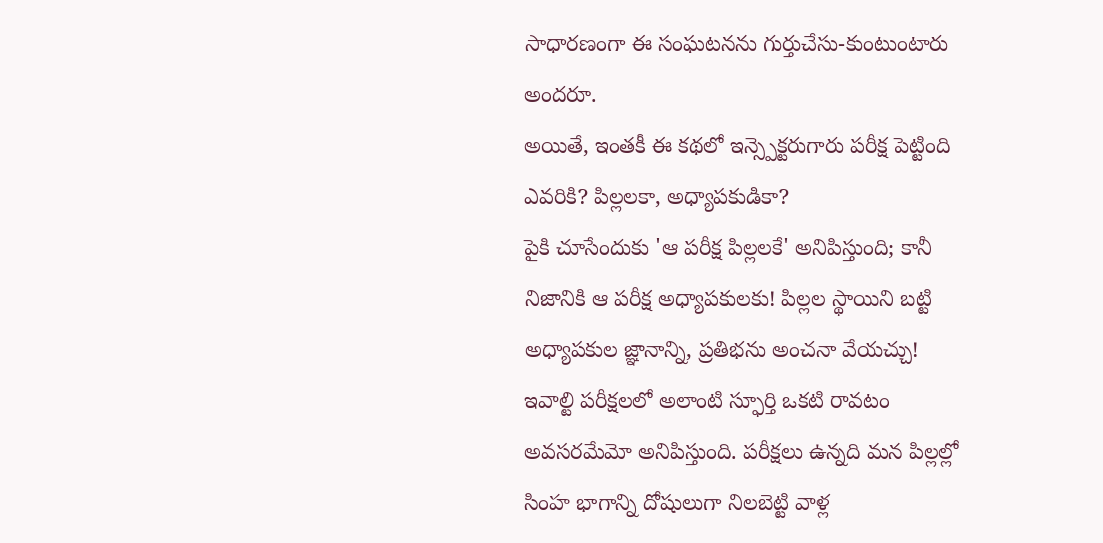సాధారణంగా ఈ సంఘటనను గుర్తుచేసు-కుంటుంటారు అందరూ.
అయితే, ఇంతకీ ఈ కథలో ఇన్స్పెక్టరుగారు పరీక్ష పెట్టింది ఎవరికి? పిల్లలకా, అధ్యాపకుడికా?
పైకి చూసేందుకు 'ఆ పరీక్ష పిల్లలకే' అనిపిస్తుంది; కానీ నిజానికి ఆ పరీక్ష అధ్యాపకులకు! పిల్లల స్థాయిని బట్టి అధ్యాపకుల జ్ఞానాన్ని, ప్రతిభను అంచనా వేయచ్చు!
ఇవాల్టి పరీక్షలలో అలాంటి స్ఫూర్తి ఒకటి రావటం అవసరమేమో అనిపిస్తుంది. పరీక్షలు ఉన్నది మన పిల్లల్లో సింహ భాగాన్ని దోషులుగా నిలబెట్టి వాళ్ల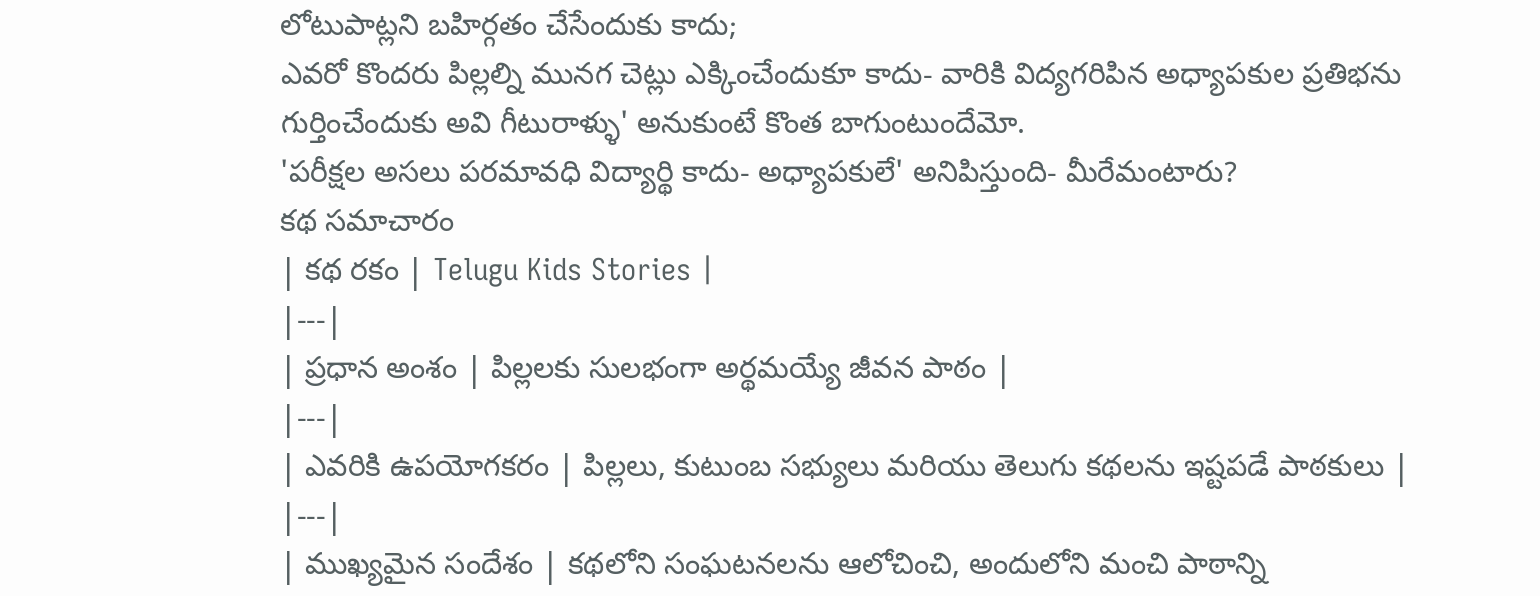లోటుపాట్లని బహిర్గతం చేసేందుకు కాదు;
ఎవరో కొందరు పిల్లల్ని మునగ చెట్లు ఎక్కించేందుకూ కాదు- వారికి విద్యగరిపిన అధ్యాపకుల ప్రతిభను గుర్తించేందుకు అవి గీటురాళ్ళు' అనుకుంటే కొంత బాగుంటుందేమో.
'పరీక్షల అసలు పరమావధి విద్యార్థి కాదు- అధ్యాపకులే' అనిపిస్తుంది- మీరేమంటారు?
కథ సమాచారం
| కథ రకం | Telugu Kids Stories |
|---|
| ప్రధాన అంశం | పిల్లలకు సులభంగా అర్థమయ్యే జీవన పాఠం |
|---|
| ఎవరికి ఉపయోగకరం | పిల్లలు, కుటుంబ సభ్యులు మరియు తెలుగు కథలను ఇష్టపడే పాఠకులు |
|---|
| ముఖ్యమైన సందేశం | కథలోని సంఘటనలను ఆలోచించి, అందులోని మంచి పాఠాన్ని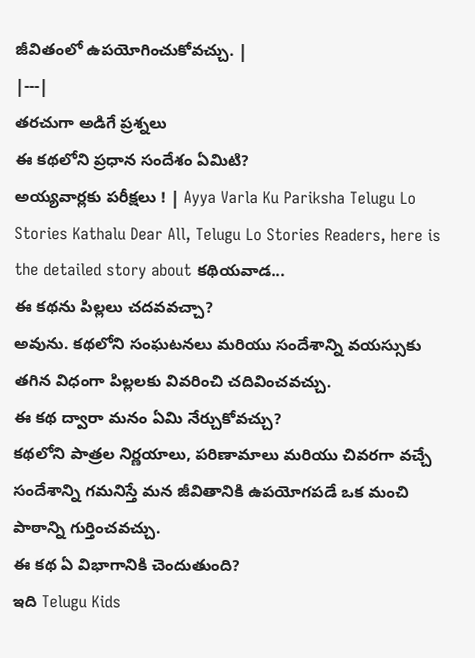జీవితంలో ఉపయోగించుకోవచ్చు. |
|---|
తరచుగా అడిగే ప్రశ్నలు
ఈ కథలోని ప్రధాన సందేశం ఏమిటి?
అయ్యవార్లకు పరీక్షలు ! | Ayya Varla Ku Pariksha Telugu Lo Stories Kathalu Dear All, Telugu Lo Stories Readers, here is the detailed story about కథియవాడ...
ఈ కథను పిల్లలు చదవవచ్చా?
అవును. కథలోని సంఘటనలు మరియు సందేశాన్ని వయస్సుకు తగిన విధంగా పిల్లలకు వివరించి చదివించవచ్చు.
ఈ కథ ద్వారా మనం ఏమి నేర్చుకోవచ్చు?
కథలోని పాత్రల నిర్ణయాలు, పరిణామాలు మరియు చివరగా వచ్చే సందేశాన్ని గమనిస్తే మన జీవితానికి ఉపయోగపడే ఒక మంచి పాఠాన్ని గుర్తించవచ్చు.
ఈ కథ ఏ విభాగానికి చెందుతుంది?
ఇది Telugu Kids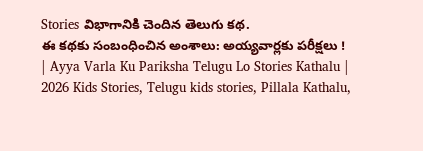Stories విభాగానికి చెందిన తెలుగు కథ.
ఈ కథకు సంబంధించిన అంశాలు: అయ్యవార్లకు పరీక్షలు ! | Ayya Varla Ku Pariksha Telugu Lo Stories Kathalu | 2026 Kids Stories, Telugu kids stories, Pillala Kathalu,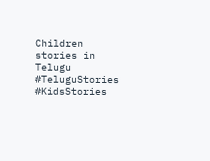Children stories in Telugu
#TeluguStories #KidsStories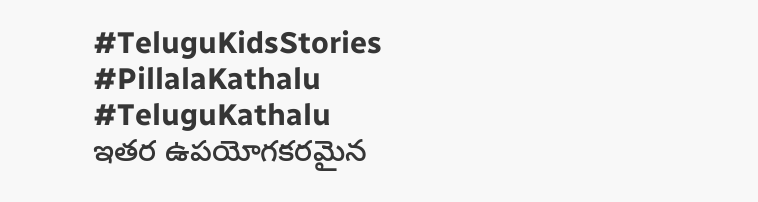#TeluguKidsStories #PillalaKathalu #TeluguKathalu
ఇతర ఉపయోగకరమైన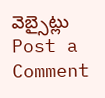వెబ్సైట్లు
Post a Comment